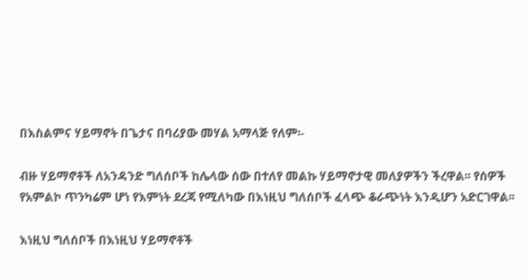በእስልምና ሃይማኖት በጌታና በባሪያው መሃል አማላጅ የለም፡-

ብዙ ሃይማኖቶች ለአንዳንድ ግለሰቦች ከሌላው ሰው በተለየ መልኩ ሃይማኖታዊ መለያዎችን ችረዋል፡፡ የሰዎች የአምልኮ ጥንካሬም ሆነ የእምነት ደረጃ የሚለካው በእነዚህ ግለሰቦች ፈላጭ ቆራጭነት እንዲሆን አድርገዋል፡፡

እነዚህ ግለሰቦች በእነዚህ ሃይማኖቶች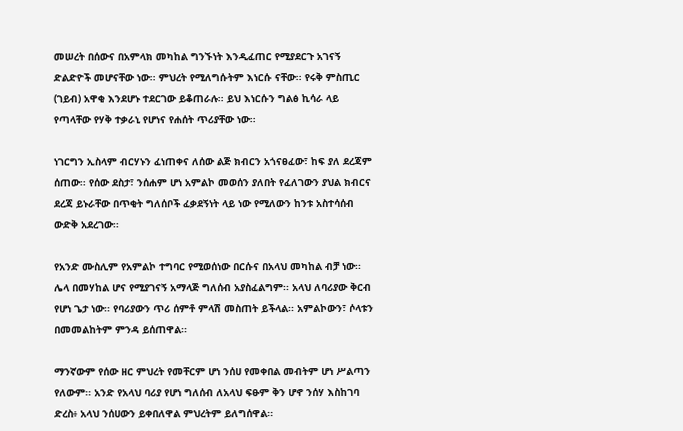መሠረት በሰውና በአምላክ መካከል ግንኙነት እንዲፈጠር የሚያደርጉ አገናኝ ድልድዮች መሆናቸው ነው፡፡ ምህረት የሚለግሱትም እነርሱ ናቸው፡፡ የሩቅ ምስጢር (ገይብ) አዋቂ እንደሆኑ ተደርገው ይቆጠራሉ፡፡ ይህ እነርሱን ግልፅ ኪሳራ ላይ የጣላቸው የሃቅ ተቃራኒ የሆነና የሐሰት ጥሪያቸው ነው፡፡

ነገርግን ኢስላም ብርሃኑን ፈነጠቀና ለሰው ልጅ ክብርን አጎናፀፈው፣ ከፍ ያለ ደረጃም ሰጠው፡፡ የሰው ደስታ፣ ንሰሐም ሆነ አምልኮ መወሰን ያለበት የፈለገውን ያህል ክብርና ደረጃ ይኑራቸው በጥቂት ግለሰቦች ፈቃደኝነት ላይ ነው የሚለውን ከንቱ አስተሳሰብ ውድቅ አደረገው፡፡

የአንድ ሙስሊም የአምልኮ ተግባር የሚወሰነው በርሱና በአላህ መካከል ብቻ ነው፡፡ ሌላ በመሃከል ሆና የሚያገናኝ አማላጅ ግለሰብ አያስፈልግም፡፡ አላህ ለባሪያው ቅርብ የሆነ ጌታ ነው፡፡ የባሪያውን ጥሪ ሰምቶ ምላሽ መስጠት ይችላል፡፡ አምልኮውን፣ ሶላቱን በመመልከትም ምንዳ ይሰጠዋል፡፡

ማንኛውም የሰው ዘር ምህረት የመቸርም ሆነ ንሰሀ የመቀበል መብትም ሆነ ሥልጣን የለውም፡፡ አንድ የአላህ ባሪያ የሆነ ግለሰብ ለአላህ ፍፁም ቅን ሆኖ ንሰሃ እስከገባ ድረስ፥ አላህ ንሰሀውን ይቀበለዋል ምህረትም ይለግሰዋል፡፡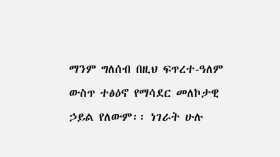ማንም ግለሰብ በዚህ ፍጥረተ-ዓለም ውስጥ ተፅዕኖ የማሳደር መለኮታዊ ኃይል የለውም፡፡ ነገራት ሁሉ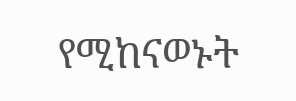የሚከናወኑት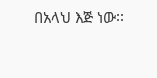በአላህ እጅ ነው፡፡